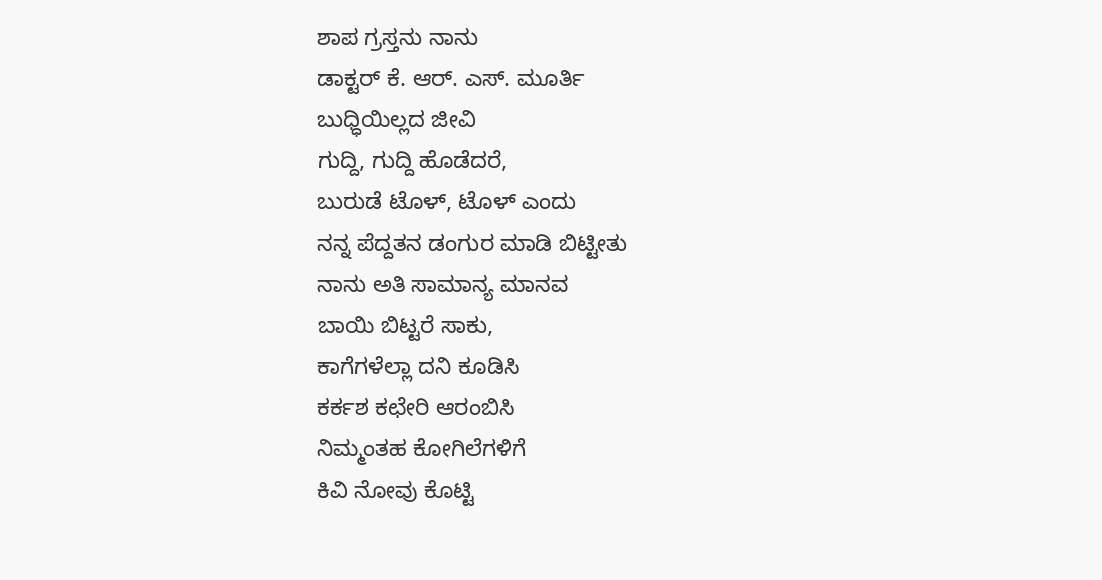ಶಾಪ ಗ್ರಸ್ತನು ನಾನು
ಡಾಕ್ಟರ್ ಕೆ. ಆರ್. ಎಸ್. ಮೂರ್ತಿ
ಬುಧ್ಧಿಯಿಲ್ಲದ ಜೀವಿ
ಗುದ್ದಿ, ಗುದ್ದಿ ಹೊಡೆದರೆ,
ಬುರುಡೆ ಟೊಳ್, ಟೊಳ್ ಎಂದು
ನನ್ನ ಪೆದ್ದತನ ಡಂಗುರ ಮಾಡಿ ಬಿಟ್ಟೀತು
ನಾನು ಅತಿ ಸಾಮಾನ್ಯ ಮಾನವ
ಬಾಯಿ ಬಿಟ್ಟರೆ ಸಾಕು,
ಕಾಗೆಗಳೆಲ್ಲಾ ದನಿ ಕೂಡಿಸಿ
ಕರ್ಕಶ ಕಛೇರಿ ಆರಂಬಿಸಿ
ನಿಮ್ಮಂತಹ ಕೋಗಿಲೆಗಳಿಗೆ
ಕಿವಿ ನೋವು ಕೊಟ್ಟಿ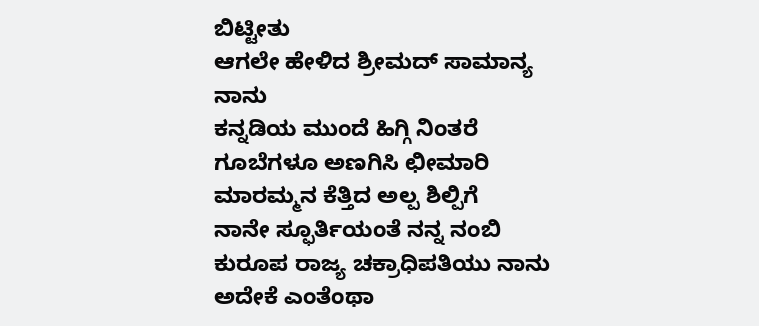ಬಿಟ್ಟೀತು
ಆಗಲೇ ಹೇಳಿದ ಶ್ರೀಮದ್ ಸಾಮಾನ್ಯ ನಾನು
ಕನ್ನಡಿಯ ಮುಂದೆ ಹಿಗ್ಗಿ ನಿಂತರೆ
ಗೂಬೆಗಳೂ ಅಣಗಿಸಿ ಛೀಮಾರಿ
ಮಾರಮ್ಮನ ಕೆತ್ತಿದ ಅಲ್ಪ ಶಿಲ್ಪಿಗೆ
ನಾನೇ ಸ್ಫೂರ್ತಿಯಂತೆ ನನ್ನ ನಂಬಿ
ಕುರೂಪ ರಾಜ್ಯ ಚಕ್ರಾಧಿಪತಿಯು ನಾನು
ಅದೇಕೆ ಎಂತೆಂಥಾ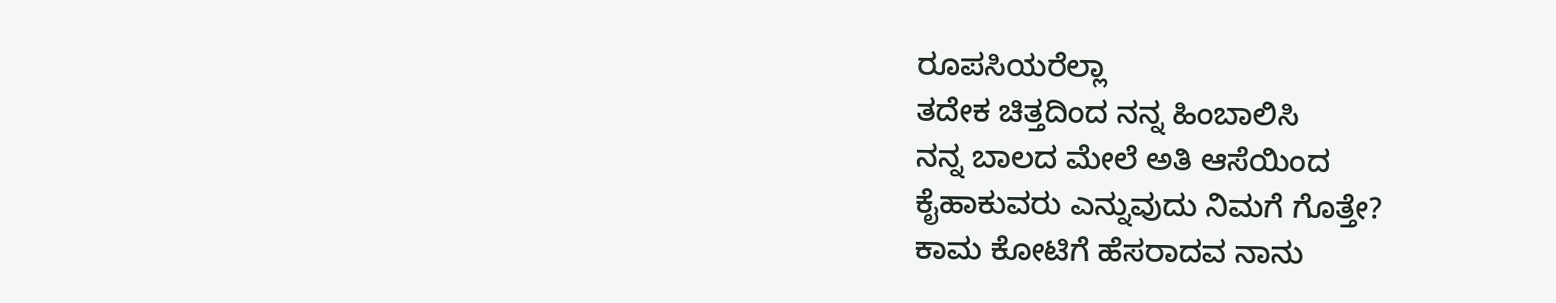ರೂಪಸಿಯರೆಲ್ಲಾ
ತದೇಕ ಚಿತ್ತದಿಂದ ನನ್ನ ಹಿಂಬಾಲಿಸಿ
ನನ್ನ ಬಾಲದ ಮೇಲೆ ಅತಿ ಆಸೆಯಿಂದ
ಕೈಹಾಕುವರು ಎನ್ನುವುದು ನಿಮಗೆ ಗೊತ್ತೇ?
ಕಾಮ ಕೋಟಿಗೆ ಹೆಸರಾದವ ನಾನು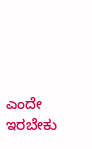ಎಂದೇ ಇರಬೇಕು